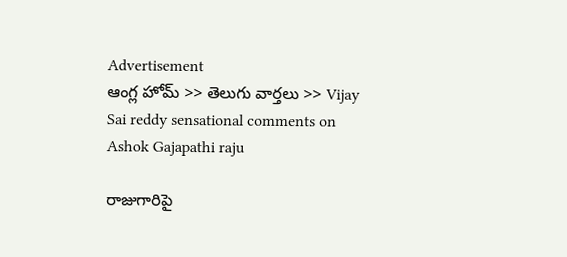Advertisement
ఆంగ్ల హోమ్ >> తెలుగు వార్తలు >> Vijay Sai reddy sensational comments on Ashok Gajapathi raju

రాజుగారిపై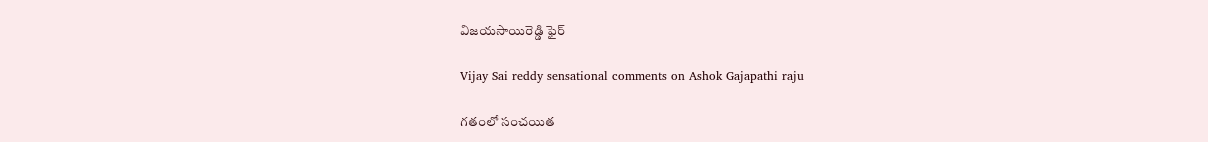విజ‌య‌సాయిరెడ్డి ఫైర్

Vijay Sai reddy sensational comments on Ashok Gajapathi raju

గ‌తంలో సంచ‌యిత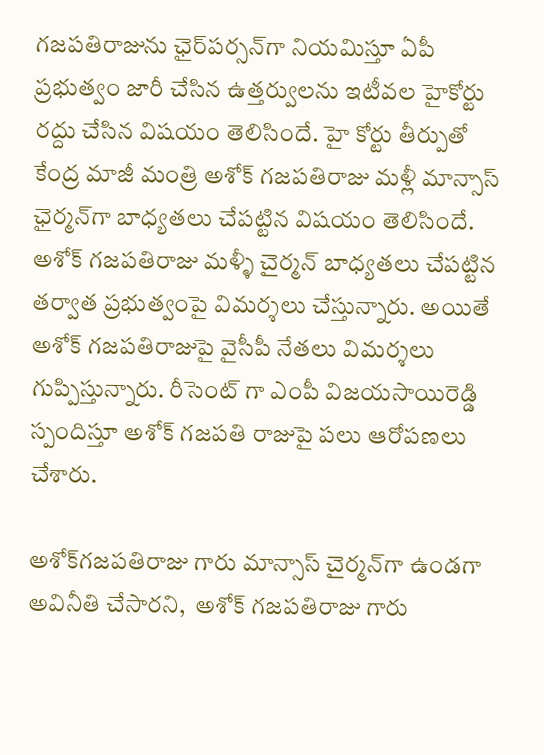గ‌జ‌ప‌తిరాజును ఛైర్‌పర్సన్‌గా నియమిస్తూ ఏపీ ప్రభుత్వం జారీ చేసిన ఉత్తర్వులను ఇటీవ‌ల హైకోర్టు ర‌ద్దు చేసిన విష‌యం తెలిసిందే. హై కోర్టు తీర్పుతో కేంద్ర మాజీ మంత్రి అశోక్ గజపతిరాజు మ‌ళ్లీ మాన్సాస్ ఛైర్మన్‌గా బాధ్య‌త‌లు చేప‌ట్టిన విష‌యం తెలిసిందే. అశోక్ గజపతిరాజు మళ్ళీ చైర్మన్ బాధ్యతలు చేపట్టిన తర్వాత ప్రభుత్వంపై విమర్శలు చేస్తున్నారు. అయితే అశోక్ గజపతిరాజుపై వైసీపీ నేత‌లు విమ‌ర్శ‌లు గుప్పిస్తున్నారు. రీసెంట్ గా ఎంపీ విజ‌య‌సాయిరెడ్డి స్పందిస్తూ అశోక్ గ‌జ‌ప‌తి రాజుపై ప‌లు ఆరోప‌ణ‌లు చేశారు.

అశోక్‌గజపతిరాజు గారు మాన్సాస్‌ చైర్మన్‌గా ఉండగా అవినీతి చేసారని,  అశోక్‌ గజపతిరాజు గారు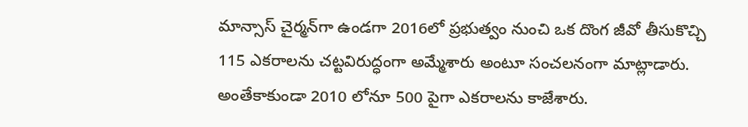మాన్సాస్‌ చైర్మన్‌గా ఉండగా 2016లో ప్రభుత్వం నుంచి ఒక దొంగ జీవో తీసుకొచ్చి 115 ఎకరాలను చట్టవిరుద్ధంగా అమ్మేశారు అంటూ సంచలనంగా మాట్లాడారు. అంతేకాకుండా 2010 లోనూ 500 పైగా ఎకరాలను కాజేశారు.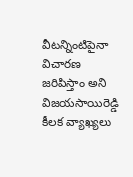వీటన్నింటిపైనా విచారణ జరిపిస్తాం అని విజ‌య‌సాయిరెడ్డి కీలక వ్యాఖ్యలు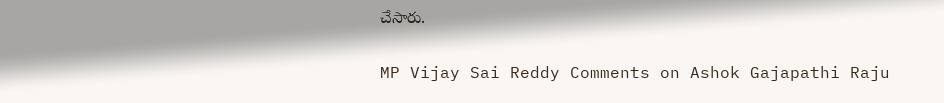చేసారు.

MP Vijay Sai Reddy Comments on Ashok Gajapathi Raju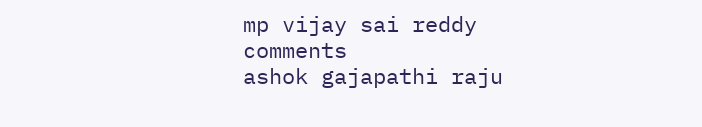mp vijay sai reddy
comments
ashok gajapathi raju